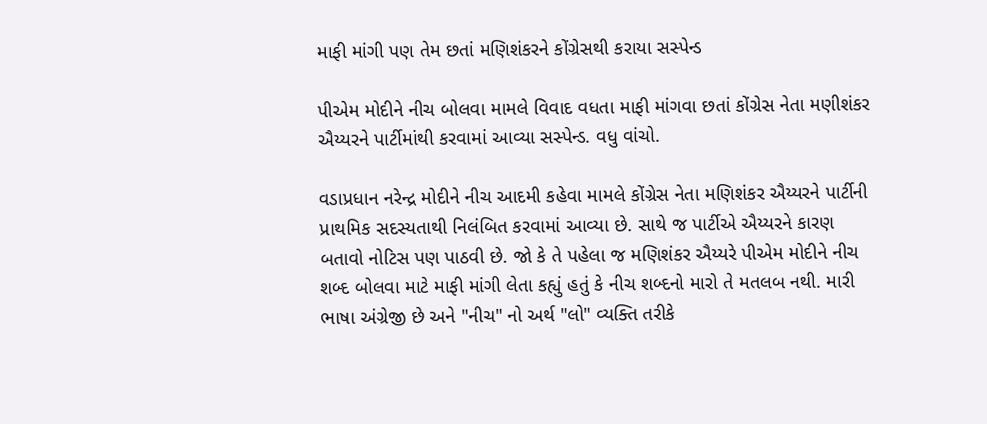માફી માંગી પણ તેમ છતાં મણિશંકરને કોંગ્રેસથી કરાયા સસ્પેન્ડ

પીએમ મોદીને નીચ બોલવા મામલે વિવાદ વધતા માફી માંગવા છતાં કોંગ્રેસ નેતા મણીશંકર ઐય્યરને પાર્ટીમાંથી કરવામાં આવ્યા સસ્પેન્ડ. વધુ વાંચો.

વડાપ્રધાન નરેન્દ્ર મોદીને નીચ આદમી કહેવા મામલે કોંગ્રેસ નેતા મણિશંકર ઐય્યરને પાર્ટીની પ્રાથમિક સદસ્યતાથી નિલંબિત કરવામાં આવ્યા છે. સાથે જ પાર્ટીએ ઐય્યરને કારણ બતાવો નોટિસ પણ પાઠવી છે. જો કે તે પહેલા જ મણિશંકર ઐય્યરે પીએમ મોદીને નીચ શબ્દ બોલવા માટે માફી માંગી લેતા કહ્યું હતું કે નીચ શબ્દનો મારો તે મતલબ નથી. મારી ભાષા અંગ્રેજી છે અને "નીચ" નો અર્થ "લો" વ્યક્તિ તરીકે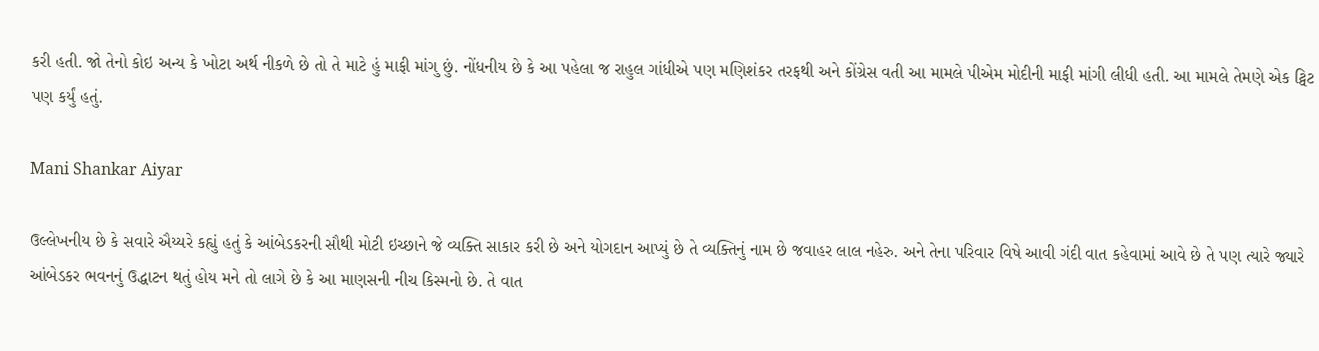કરી હતી. જો તેનો કોઇ અન્ય કે ખોટા અર્થ નીકળે છે તો તે માટે હું માફી માંગુ છું. નોંધનીય છે કે આ પહેલા જ રાહુલ ગાંધીએ પણ મણિશંકર તરફથી અને કોંગ્રેસ વતી આ મામલે પીએમ મોદીની માફી માંગી લીધી હતી. આ મામલે તેમણે એક ટ્વિટ પણ કર્યું હતું.

Mani Shankar Aiyar

ઉલ્લેખનીય છે કે સવારે ઐય્યરે કહ્યું હતું કે આંબેડકરની સૌથી મોટી ઇચ્છાને જે વ્યક્તિ સાકાર કરી છે અને યોગદાન આપ્યું છે તે વ્યક્તિનું નામ છે જવાહર લાલ નહેરુ. અને તેના પરિવાર વિષે આવી ગંદી વાત કહેવામાં આવે છે તે પણ ત્યારે જ્યારે આંબેડકર ભવનનું ઉદ્ધાટન થતું હોય મને તો લાગે છે કે આ માણસની નીચ કિસ્મનો છે. તે વાત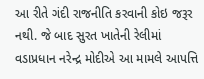આ રીતે ગંદી રાજનીતિ કરવાની કોઇ જરૂર નથી. જે બાદ સુરત ખાતેની રેલીમાં વડાપ્રધાન નરેન્દ્ર મોદીએ આ મામલે આપત્તિ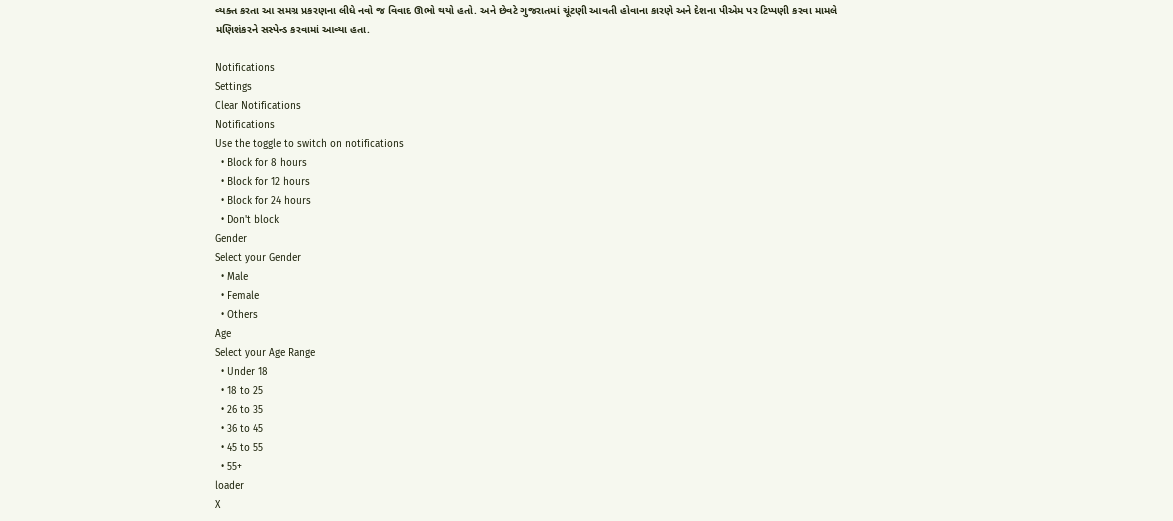વ્યક્ત કરતા આ સમગ્ર પ્રકરણના લીધે નવો જ વિવાદ ઊભો થયો હતો. અને છેવટે ગુજરાતમાં ચૂંટણી આવતી હોવાના કારણે અને દેશના પીએમ પર ટિપ્પણી કરવા મામલે મણિશંકરને સસ્પેન્ડ કરવામાં આવ્યા હતા.

Notifications
Settings
Clear Notifications
Notifications
Use the toggle to switch on notifications
  • Block for 8 hours
  • Block for 12 hours
  • Block for 24 hours
  • Don't block
Gender
Select your Gender
  • Male
  • Female
  • Others
Age
Select your Age Range
  • Under 18
  • 18 to 25
  • 26 to 35
  • 36 to 45
  • 45 to 55
  • 55+
loader
X